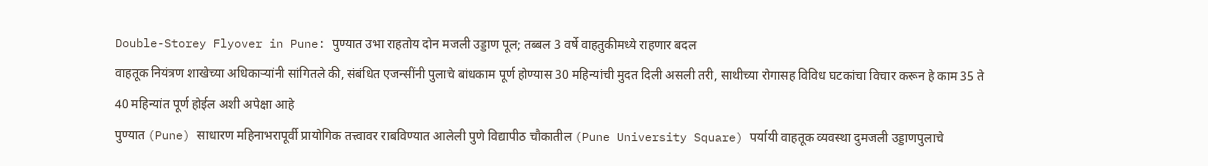Double-Storey Flyover in Pune: पुण्यात उभा राहतोय दोन मजली उड्डाण पूल; तब्बल 3 वर्षे वाहतुकीमध्ये राहणार बदल
वाहतूक नियंत्रण शाखेच्या अधिकाऱ्यांनी सांगितले की, संबंधित एजन्सींनी पुलाचे बांधकाम पूर्ण होण्यास 30 महिन्यांची मुदत दिली असली तरी, साथीच्या रोगासह विविध घटकांचा विचार करून हे काम 35 ते 40 महिन्यांत पूर्ण होईल अशी अपेक्षा आहे
पुण्यात (Pune) साधारण महिनाभरापूर्वी प्रायोगिक तत्त्वावर राबविण्यात आलेली पुणे विद्यापीठ चौकातील (Pune University Square) पर्यायी वाहतूक व्यवस्था दुमजली उड्डाणपुलाचे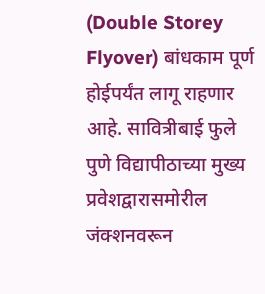(Double Storey Flyover) बांधकाम पूर्ण होईपर्यंत लागू राहणार आहे. सावित्रीबाई फुले पुणे विद्यापीठाच्या मुख्य प्रवेशद्वारासमोरील जंक्शनवरून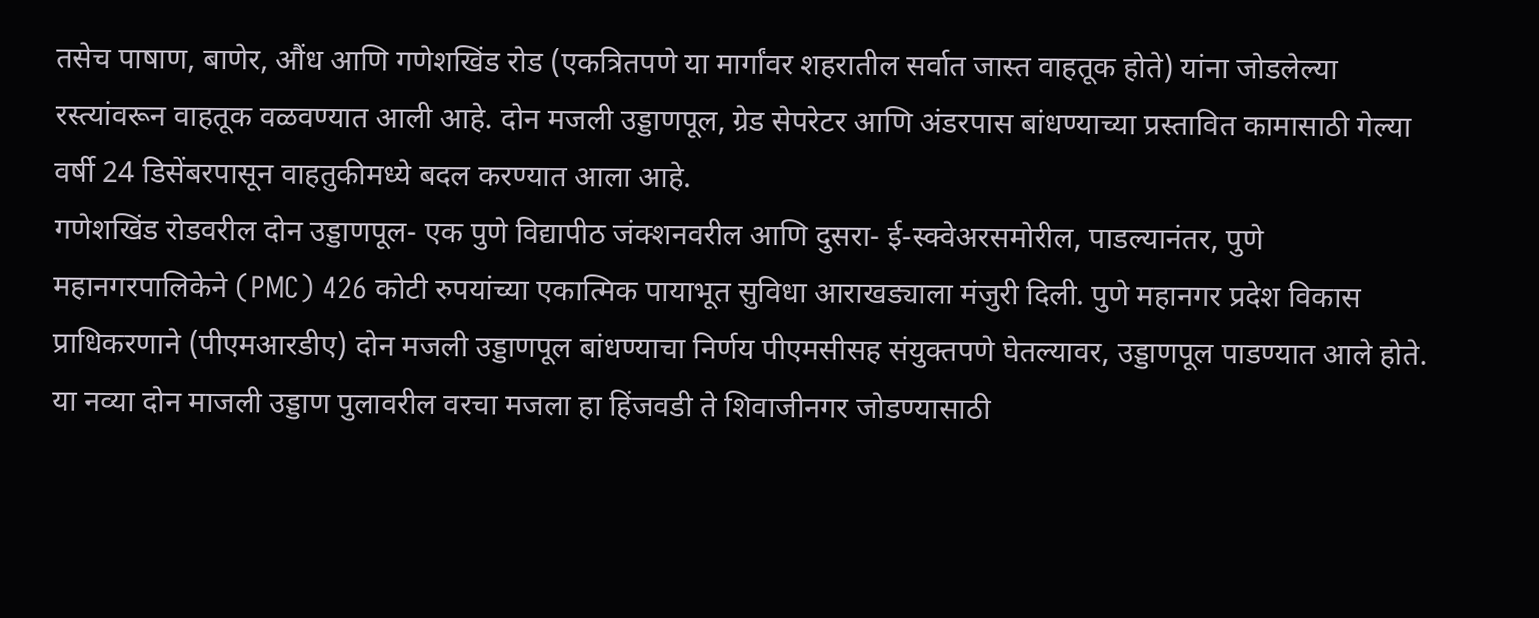तसेच पाषाण, बाणेर, औंध आणि गणेशखिंड रोड (एकत्रितपणे या मार्गांवर शहरातील सर्वात जास्त वाहतूक होते) यांना जोडलेल्या रस्त्यांवरून वाहतूक वळवण्यात आली आहे. दोन मजली उड्डाणपूल, ग्रेड सेपरेटर आणि अंडरपास बांधण्याच्या प्रस्तावित कामासाठी गेल्या वर्षी 24 डिसेंबरपासून वाहतुकीमध्ये बदल करण्यात आला आहे.
गणेशखिंड रोडवरील दोन उड्डाणपूल- एक पुणे विद्यापीठ जंक्शनवरील आणि दुसरा- ई-स्क्वेअरसमोरील, पाडल्यानंतर, पुणे महानगरपालिकेने (PMC) 426 कोटी रुपयांच्या एकात्मिक पायाभूत सुविधा आराखड्याला मंजुरी दिली. पुणे महानगर प्रदेश विकास प्राधिकरणाने (पीएमआरडीए) दोन मजली उड्डाणपूल बांधण्याचा निर्णय पीएमसीसह संयुक्तपणे घेतल्यावर, उड्डाणपूल पाडण्यात आले होते. या नव्या दोन माजली उड्डाण पुलावरील वरचा मजला हा हिंजवडी ते शिवाजीनगर जोडण्यासाठी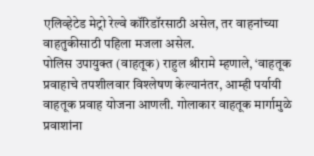एलिव्हेटेड मेट्रो रेल्वे कॉरिडॉरसाठी असेल, तर वाहनांच्या वाहतुकीसाठी पहिला मजला असेल.
पोलिस उपायुक्त (वाहतूक) राहुल श्रीरामे म्हणाले, ‘वाहतूक प्रवाहाचे तपशीलवार विश्लेषण केल्यानंतर, आम्ही पर्यायी वाहतूक प्रवाह योजना आणली. गोलाकार वाहतूक मार्गामुळे प्रवाशांना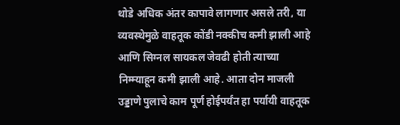थोडे अधिक अंतर कापावे लागणार असले तरी, या व्यवस्थेमुळे वाहतूक कोंडी नक्कीच कमी झाली आहे आणि सिग्नल सायकल जेवढी होती त्याच्या निम्म्याहून कमी झाली आहे. आता दोन माजली उड्डाणे पुलाचे काम पूर्ण होईपर्यंत हा पर्यायी वाहतूक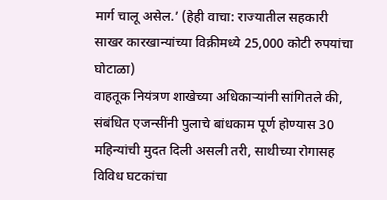मार्ग चालू असेल.’ (हेही वाचा: राज्यातील सहकारी साखर कारखान्यांच्या विक्रीमध्ये 25,000 कोटी रुपयांचा घोटाळा)
वाहतूक नियंत्रण शाखेच्या अधिकाऱ्यांनी सांगितले की, संबंधित एजन्सींनी पुलाचे बांधकाम पूर्ण होण्यास 30 महिन्यांची मुदत दिली असली तरी, साथीच्या रोगासह विविध घटकांचा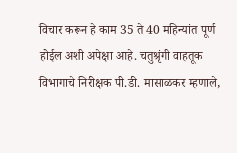विचार करून हे काम 35 ते 40 महिन्यांत पूर्ण होईल अशी अपेक्षा आहे. चतुश्रृंगी वाहतूक विभागाचे निरीक्षक पी.डी. मासाळकर म्हणाले,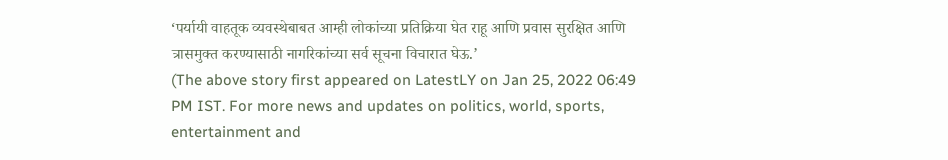‘पर्यायी वाहतूक व्यवस्थेबाबत आम्ही लोकांच्या प्रतिक्रिया घेत राहू आणि प्रवास सुरक्षित आणि त्रासमुक्त करण्यासाठी नागरिकांच्या सर्व सूचना विचारात घेऊ.’
(The above story first appeared on LatestLY on Jan 25, 2022 06:49 PM IST. For more news and updates on politics, world, sports, entertainment and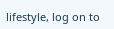lifestyle, log on to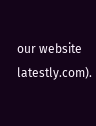our website latestly.com).